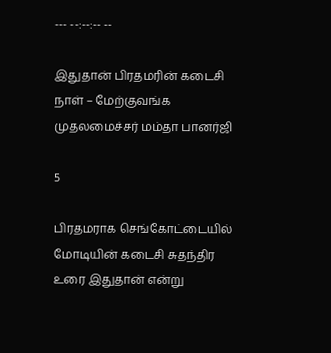--- --:--:-- --

இதுதான் பிரதமரின் கடைசி நாள் – மேற்குவங்க முதலமைச்சர் மம்தா பானர்ஜி

5

பிரதமராக செங்கோட்டையில் மோடியின் கடைசி சுதந்திர உரை இதுதான் என்று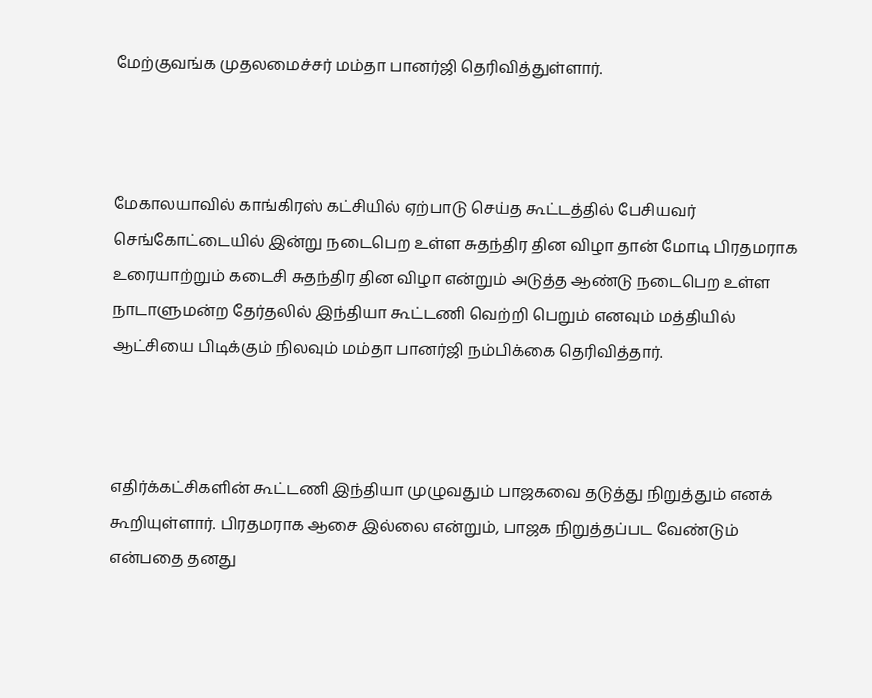மேற்குவங்க முதலமைச்சர் மம்தா பானர்ஜி தெரிவித்துள்ளார்.



மேகாலயாவில் காங்கிரஸ் கட்சியில் ஏற்பாடு செய்த கூட்டத்தில் பேசியவர் செங்கோட்டையில் இன்று நடைபெற உள்ள சுதந்திர தின விழா தான் மோடி பிரதமராக உரையாற்றும் கடைசி சுதந்திர தின விழா என்றும் அடுத்த ஆண்டு நடைபெற உள்ள நாடாளுமன்ற தேர்தலில் இந்தியா கூட்டணி வெற்றி பெறும் எனவும் மத்தியில் ஆட்சியை பிடிக்கும் நிலவும் மம்தா பானர்ஜி நம்பிக்கை தெரிவித்தார்.



எதிர்க்கட்சிகளின் கூட்டணி இந்தியா முழுவதும் பாஜகவை தடுத்து நிறுத்தும் எனக் கூறியுள்ளார். பிரதமராக ஆசை இல்லை என்றும், பாஜக நிறுத்தப்பட வேண்டும் என்பதை தனது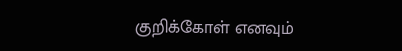குறிக்கோள் எனவும்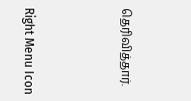தெரிவித்தார்.



Right Menu Icon